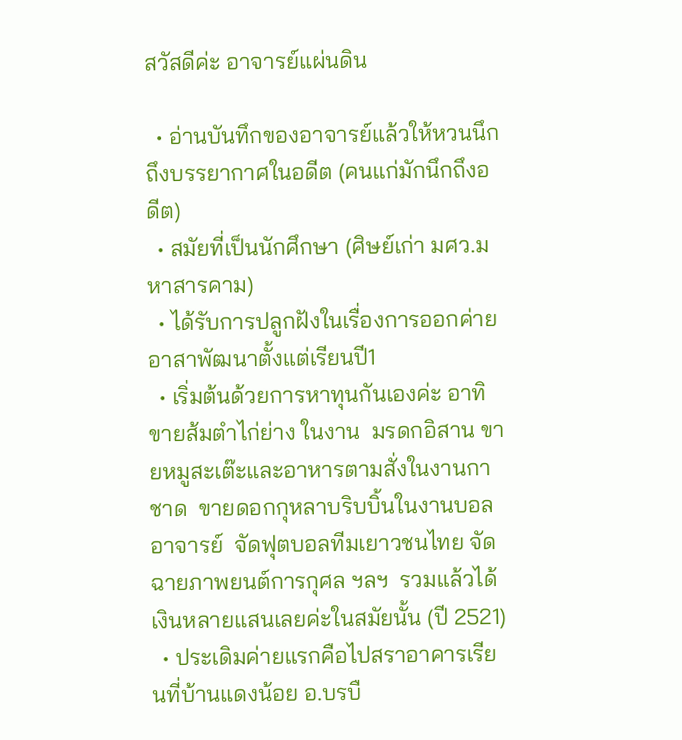สวัสดีค่ะ อาจารย์แผ่นดิน

  • อ่านบันทึกของอาจารย์แล้วให้หวนนึกถึงบรรยากาศในอดีต (คนแก่มักนึกถึงอดีต)
  • สมัยที่เป็นนักศึกษา (ศิษย์เก่า มศว.มหาสารคาม)
  • ได้รับการปลูกฝังในเรื่องการออกค่ายอาสาพัฒนาตั้งแต่เรียนปี1
  • เริ่มต้นด้วยการหาทุนกันเองค่ะ อาทิ ขายส้มตำไก่ย่าง ในงาน  มรดกอิสาน ขายหมูสะเต๊ะและอาหารตามสั่งในงานกาชาด  ขายดอกกุหลาบริบบิ้นในงานบอลอาจารย์  จัดฟุตบอลทีมเยาวชนไทย จัดฉายภาพยนต์การกุศล ฯลฯ  รวมแล้วได้เงินหลายแสนเลยค่ะในสมัยนั้น (ปี 2521)
  • ประเดิมค่ายแรกคือไปสราอาคารเรียนที่บ้านแดงน้อย อ.บรบื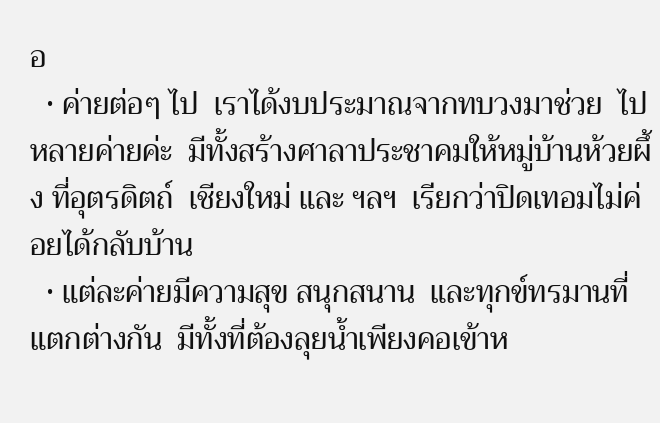อ
  • ค่ายต่อๆ ไป  เราได้งบประมาณจากทบวงมาช่วย  ไปหลายค่ายค่ะ  มีทั้งสร้างศาลาประชาคมให้หมู่บ้านห้วยผึ้ง ที่อุตรดิตถ์  เชียงใหม่ และ ฯลฯ  เรียกว่าปิดเทอมไม่ค่อยได้กลับบ้าน
  • แต่ละค่ายมีความสุข สนุกสนาน  และทุกข์ทรมานที่แตกต่างกัน  มีทั้งที่ต้องลุยน้ำเพียงคอเข้าห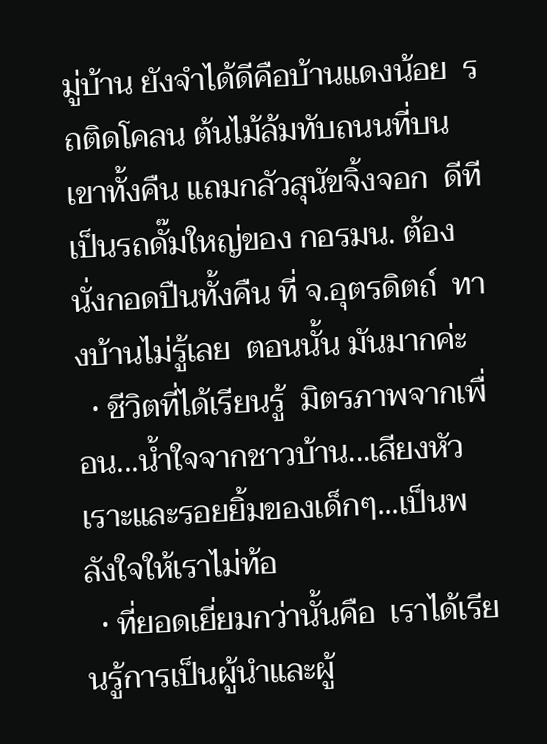มู่บ้าน ยังจำได้ดีคือบ้านแดงน้อย  รถติดโคลน ต้นไม้ล้มทับถนนที่บนเขาทั้งคืน แถมกลัวสุนัขจิ้งจอก  ดีทีเป็นรถดั๊มใหญ่ของ กอรมน. ต้องนั่งกอดปืนทั้งคืน ที่ จ.อุตรดิตถ์  ทางบ้านไม่รู้เลย  ตอนนั้น มันมากค่ะ
  • ชีวิตที่ได้เรียนรู้  มิตรภาพจากเพื่อน...น้ำใจจากชาวบ้าน...เสียงหัวเราะและรอยยิ้มของเด็กๆ...เป็นพลังใจให้เราไม่ท้อ
  • ที่ยอดเยี่ยมกว่านั้นคือ  เราได้เรียนรู้การเป็นผู้นำและผู้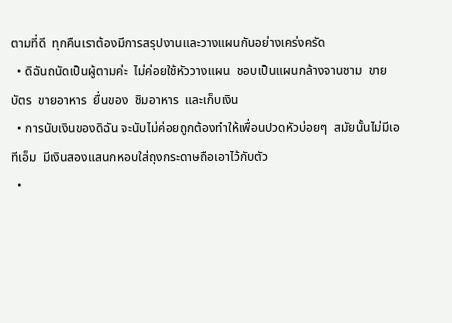ตามที่ดี  ทุกคืนเราต้องมีการสรุปงานและวางแผนกันอย่างเคร่งครัด
  • ดิฉันถนัดเป็นผู้ตามค่ะ  ไม่ค่อยใช้หัววางแผน  ชอบเป็นแผนกล้างจานชาม  ขายบัตร  ขายอาหาร  ยื่นของ  ชิมอาหาร  และเก็บเงิน
  • การนับเงินของดิฉัน จะนับไม่ค่อยถูกต้องทำให้เพื่อนปวดหัวบ่อยๆ  สมัยนั้นไม่มีเอทีเอ็ม  มีเงินสองแสนกหอบใส่ถุงกระดาษถือเอาไว้กับตัว
  •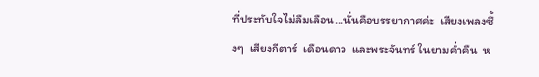ที่ประทับใจไม่ลืมเลือน...นั่นคือบรรยากาศค่ะ  เสียงเพลงซึ้งๆ  เสียงกีตาร์  เดือนดาว  และพระจันทร์ ในยามค่ำคืน  ห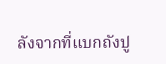ลังจากที่แบกถังปู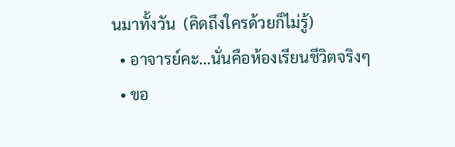นมาทั้งวัน  (คิดถึงใครด้วยก็ไม่รู้)
  • อาจารย์คะ...นั่นคือห้องเรียนชีวิตจริงๆ
  • ขอ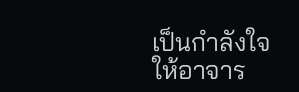เป็นกำลังใจให้อาจาร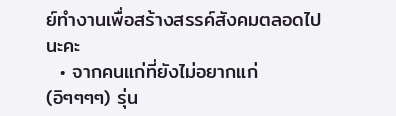ย์ทำงานเพื่อสร้างสรรค์สังคมตลอดไปนะคะ
  • จากคนแก่ที่ยังไม่อยากแก่ (อิๆๆๆๆ) รุ่น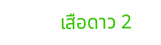เสือดาว 2